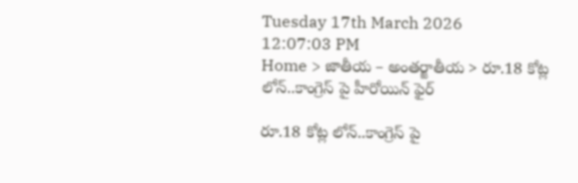Tuesday 17th March 2026
12:07:03 PM
Home > జాతీయ – అంతర్జాతీయ > రూ.18 కోట్ల లోన్..కాంగ్రెస్ పై హీరోయిన్ ఫైర్

రూ.18 కోట్ల లోన్..కాంగ్రెస్ పై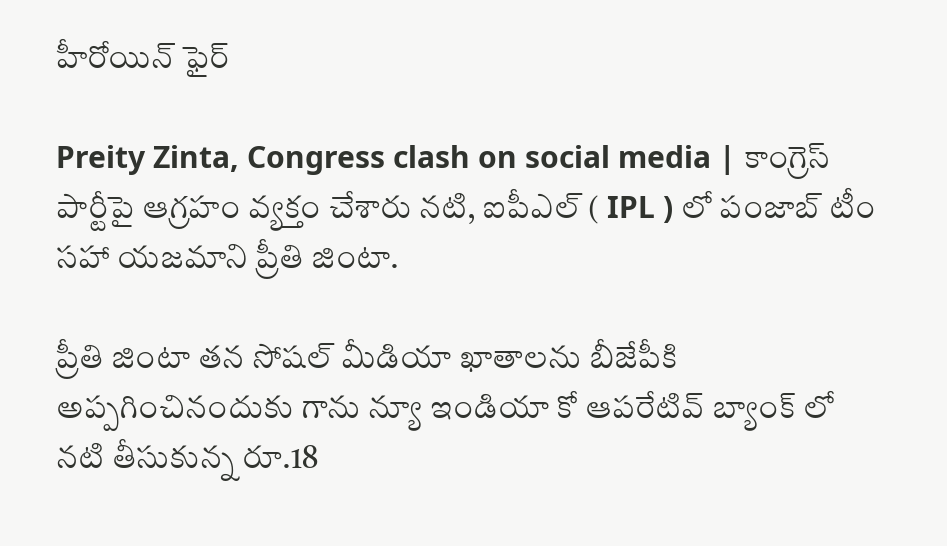హీరోయిన్ ఫైర్

Preity Zinta, Congress clash on social media | కాంగ్రెస్ పార్టీపై ఆగ్రహం వ్యక్తం చేశారు నటి, ఐపీఎల్ ( IPL ) లో పంజాబ్ టీం సహా యజమాని ప్రీతి జింటా.

ప్రీతి జింటా తన సోషల్ మీడియా ఖాతాలను బీజేపీకి అప్పగించినందుకు గాను న్యూ ఇండియా కో ఆపరేటివ్ బ్యాంక్ లో నటి తీసుకున్న రూ.18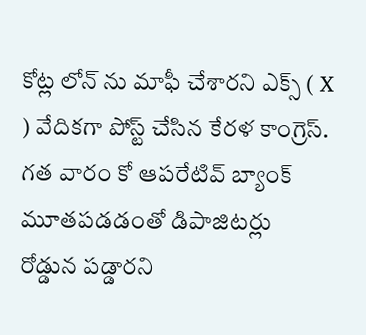కోట్ల లోన్ ను మాఫీ చేశారని ఎక్స్ ( X ) వేదికగా పోస్ట్ చేసిన కేరళ కాంగ్రెస్. గత వారం కో ఆపరేటివ్ బ్యాంక్ మూతపడడంతో డిపాజిటర్లు రోడ్డున పడ్డారని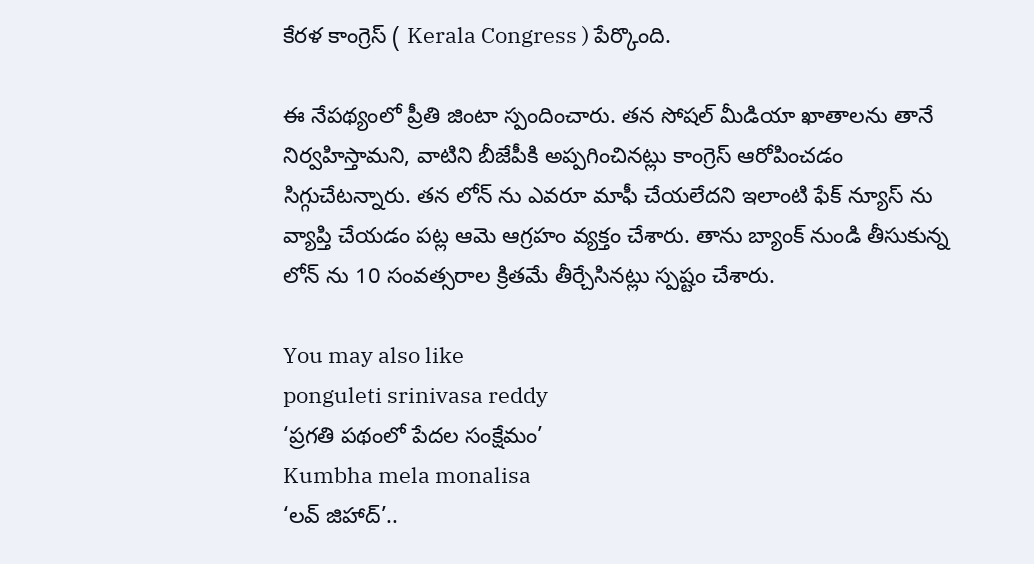కేరళ కాంగ్రెస్ ( Kerala Congress ) పేర్కొంది.

ఈ నేపథ్యంలో ప్రీతి జింటా స్పందించారు. తన సోషల్ మీడియా ఖాతాలను తానే నిర్వహిస్తామని, వాటిని బీజేపీకి అప్పగించినట్లు కాంగ్రెస్ ఆరోపించడం సిగ్గుచేటన్నారు. తన లోన్ ను ఎవరూ మాఫీ చేయలేదని ఇలాంటి ఫేక్ న్యూస్ ను వ్యాప్తి చేయడం పట్ల ఆమె ఆగ్రహం వ్యక్తం చేశారు. తాను బ్యాంక్ నుండి తీసుకున్న లోన్ ను 10 సంవత్సరాల క్రితమే తీర్చేసినట్లు స్పష్టం చేశారు.

You may also like
ponguleti srinivasa reddy
‘ప్రగతి పథంలో పేదల సంక్షేమం’
Kumbha mela monalisa
‘లవ్ జిహాద్’..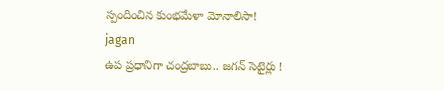స్పందించిన కుంభమేళా మోనాలిసా!
jagan
ఉప ప్రధానిగా చంద్రబాబు.. జగన్ సెటైర్లు !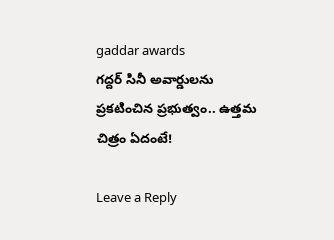gaddar awards
గద్దర్ సినీ అవార్డులను ప్రకటించిన ప్రభుత్వం.. ఉత్తమ చిత్రం ఏదంటే!

Leave a Reply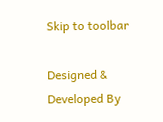Skip to toolbar

Designed & Developed By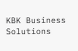KBK Business Solutions